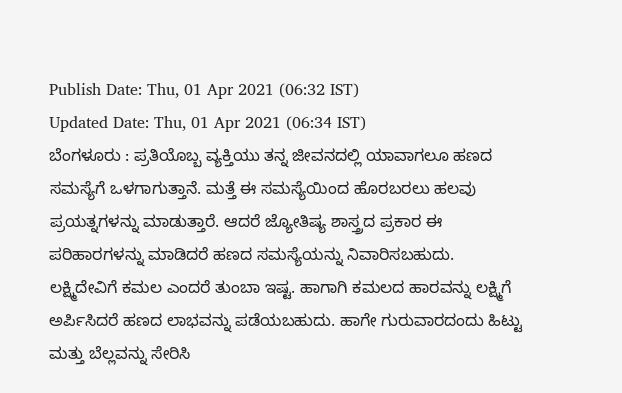Publish Date: Thu, 01 Apr 2021 (06:32 IST)
Updated Date: Thu, 01 Apr 2021 (06:34 IST)
ಬೆಂಗಳೂರು : ಪ್ರತಿಯೊಬ್ಬ ವ್ಯಕ್ತಿಯು ತನ್ನ ಜೀವನದಲ್ಲಿ ಯಾವಾಗಲೂ ಹಣದ ಸಮಸ್ಯೆಗೆ ಒಳಗಾಗುತ್ತಾನೆ. ಮತ್ತೆ ಈ ಸಮಸ್ಯೆಯಿಂದ ಹೊರಬರಲು ಹಲವು ಪ್ರಯತ್ನಗಳನ್ನು ಮಾಡುತ್ತಾರೆ. ಆದರೆ ಜ್ಯೋತಿಷ್ಯ ಶಾಸ್ತ್ರದ ಪ್ರಕಾರ ಈ ಪರಿಹಾರಗಳನ್ನು ಮಾಡಿದರೆ ಹಣದ ಸಮಸ್ಯೆಯನ್ನು ನಿವಾರಿಸಬಹುದು.
ಲಕ್ಷ್ಮಿದೇವಿಗೆ ಕಮಲ ಎಂದರೆ ತುಂಬಾ ಇಷ್ಟ. ಹಾಗಾಗಿ ಕಮಲದ ಹಾರವನ್ನು ಲಕ್ಷ್ಮಿಗೆ ಅರ್ಪಿಸಿದರೆ ಹಣದ ಲಾಭವನ್ನು ಪಡೆಯಬಹುದು. ಹಾಗೇ ಗುರುವಾರದಂದು ಹಿಟ್ಟು ಮತ್ತು ಬೆಲ್ಲವನ್ನು ಸೇರಿಸಿ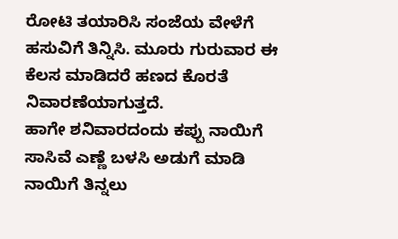ರೋಟಿ ತಯಾರಿಸಿ ಸಂಜೆಯ ವೇಳೆಗೆ ಹಸುವಿಗೆ ತಿನ್ನಿಸಿ. ಮೂರು ಗುರುವಾರ ಈ ಕೆಲಸ ಮಾಡಿದರೆ ಹಣದ ಕೊರತೆ ನಿವಾರಣೆಯಾಗುತ್ತದೆ.
ಹಾಗೇ ಶನಿವಾರದಂದು ಕಪ್ಪು ನಾಯಿಗೆ ಸಾಸಿವೆ ಎಣ್ಣೆ ಬಳಸಿ ಅಡುಗೆ ಮಾಡಿ ನಾಯಿಗೆ ತಿನ್ನಲು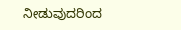ನೀಡುವುದರಿಂದ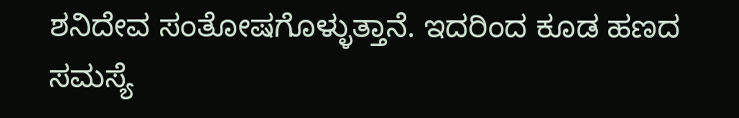ಶನಿದೇವ ಸಂತೋಷಗೊಳ್ಳುತ್ತಾನೆ. ಇದರಿಂದ ಕೂಡ ಹಣದ ಸಮಸ್ಯೆ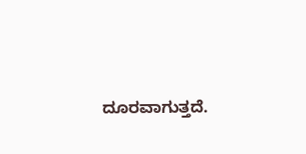ದೂರವಾಗುತ್ತದೆ.